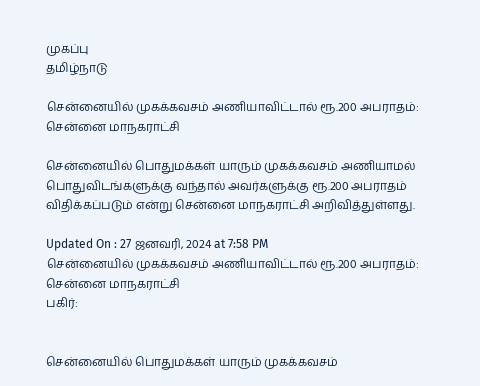முகப்பு
தமிழ்நாடு

சென்னையில் முகக்கவசம் அணியாவிட்டால் ரூ.200 அபராதம்: சென்னை மாநகராட்சி

சென்னையில் பொதுமக்கள் யாரும் முகக்கவசம் அணியாமல் பொதுவிடங்களுக்கு வந்தால் அவர்களுக்கு ரூ.200 அபராதம் விதிக்கப்படும் என்று சென்னை மாநகராட்சி அறிவித்துள்ளது.

Updated On : 27 ஜனவரி, 2024 at 7:58 PM
சென்னையில் முகக்கவசம் அணியாவிட்டால் ரூ.200 அபராதம்: சென்னை மாநகராட்சி
பகிர்:


சென்னையில் பொதுமக்கள் யாரும் முகக்கவசம்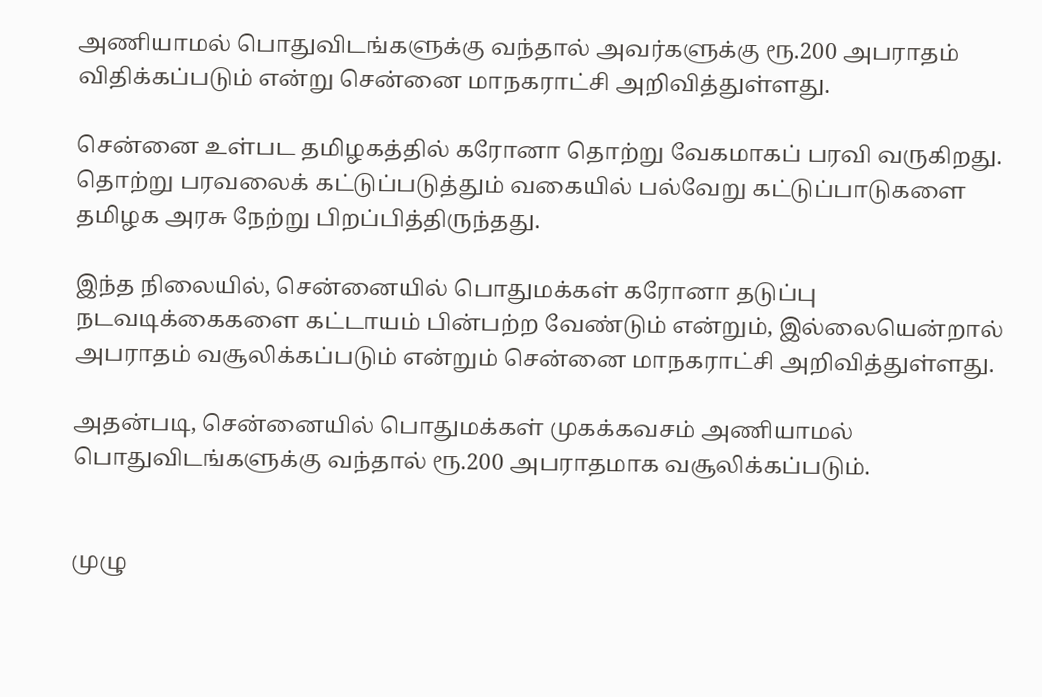அணியாமல் பொதுவிடங்களுக்கு வந்தால் அவர்களுக்கு ரூ.200 அபராதம் விதிக்கப்படும் என்று சென்னை மாநகராட்சி அறிவித்துள்ளது.

சென்னை உள்பட தமிழகத்தில் கரோனா தொற்று வேகமாகப் பரவி வருகிறது. தொற்று பரவலைக் கட்டுப்படுத்தும் வகையில் பல்வேறு கட்டுப்பாடுகளை தமிழக அரசு நேற்று பிறப்பித்திருந்தது.

இந்த நிலையில், சென்னையில் பொதுமக்கள் கரோனா தடுப்பு நடவடிக்கைகளை கட்டாயம் பின்பற்ற வேண்டும் என்றும், இல்லையென்றால் அபராதம் வசூலிக்கப்படும் என்றும் சென்னை மாநகராட்சி அறிவித்துள்ளது.

அதன்படி, சென்னையில் பொதுமக்கள் முகக்கவசம் அணியாமல் பொதுவிடங்களுக்கு வந்தால் ரூ.200 அபராதமாக வசூலிக்கப்படும்.


முழு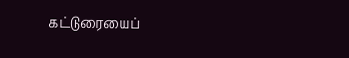கட்டுரையைப்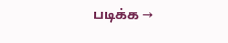படிக்க →